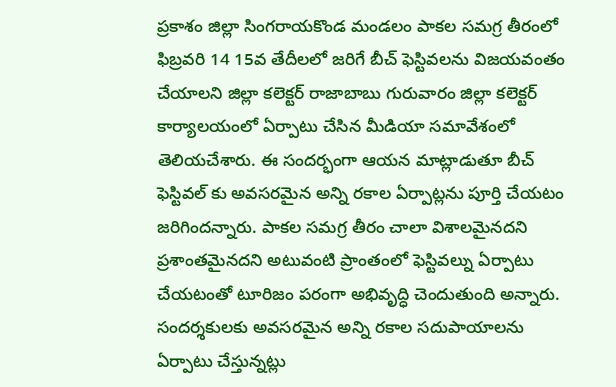ప్రకాశం జిల్లా సింగరాయకొండ మండలం పాకల సమగ్ర తీరంలో ఫిబ్రవరి 14 15వ తేదీలలో జరిగే బీచ్ ఫెస్టివలను విజయవంతం చేయాలని జిల్లా కలెక్టర్ రాజాబాబు గురువారం జిల్లా కలెక్టర్ కార్యాలయంలో ఏర్పాటు చేసిన మీడియా సమావేశంలో తెలియచేశారు. ఈ సందర్భంగా ఆయన మాట్లాడుతూ బీచ్ ఫెస్టివల్ కు అవసరమైన అన్ని రకాల ఏర్పాట్లను పూర్తి చేయటం జరిగిందన్నారు. పాకల సమగ్ర తీరం చాలా విశాలమైనదని ప్రశాంతమైనదని అటువంటి ప్రాంతంలో ఫెస్టివల్ను ఏర్పాటు చేయటంతో టూరిజం పరంగా అభివృద్ధి చెందుతుంది అన్నారు. సందర్శకులకు అవసరమైన అన్ని రకాల సదుపాయాలను ఏర్పాటు చేస్తున్నట్లు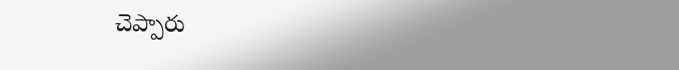చెప్పారు